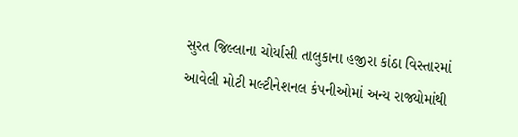સુરત જિલ્લાના ચોર્યાસી તાલુકાના હજીરા કાંઠા વિસ્તારમાં આવેલી મોટી મલ્ટીનેશનલ કંપનીઓમાં અન્ય રાજ્યોમાંથી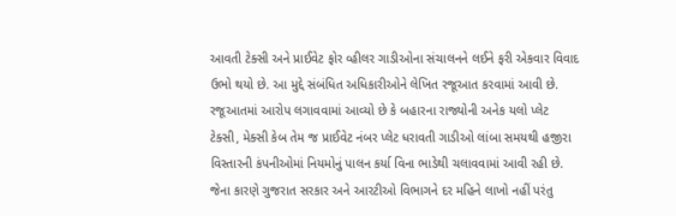આવતી ટેક્સી અને પ્રાઈવેટ ફોર વ્હીલર ગાડીઓના સંચાલનને લઈને ફરી એકવાર વિવાદ ઉભો થયો છે. આ મુદ્દે સંબંધિત અધિકારીઓને લેખિત રજૂઆત કરવામાં આવી છે. રજૂઆતમાં આરોપ લગાવવામાં આવ્યો છે કે બહારના રાજ્યોની અનેક યલો પ્લેટ ટેક્સી, મેક્સી કેબ તેમ જ પ્રાઈવેટ નંબર પ્લેટ ધરાવતી ગાડીઓ લાંબા સમયથી હજીરા વિસ્તારની કંપનીઓમાં નિયમોનું પાલન કર્યા વિના ભાડેથી ચલાવવામાં આવી રહી છે. જેના કારણે ગુજરાત સરકાર અને આરટીઓ વિભાગને દર મહિને લાખો નહીં પરંતુ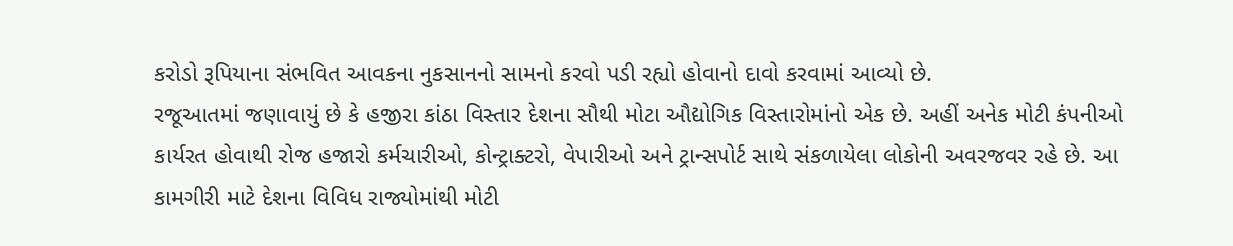કરોડો રૂપિયાના સંભવિત આવકના નુકસાનનો સામનો કરવો પડી રહ્યો હોવાનો દાવો કરવામાં આવ્યો છે.
રજૂઆતમાં જણાવાયું છે કે હજીરા કાંઠા વિસ્તાર દેશના સૌથી મોટા ઔદ્યોગિક વિસ્તારોમાંનો એક છે. અહીં અનેક મોટી કંપનીઓ કાર્યરત હોવાથી રોજ હજારો કર્મચારીઓ, કોન્ટ્રાક્ટરો, વેપારીઓ અને ટ્રાન્સપોર્ટ સાથે સંકળાયેલા લોકોની અવરજવર રહે છે. આ કામગીરી માટે દેશના વિવિધ રાજ્યોમાંથી મોટી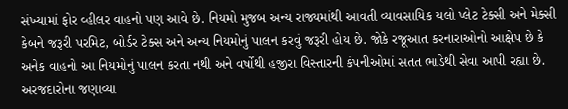સંખ્યામાં ફોર વ્હીલર વાહનો પણ આવે છે. નિયમો મુજબ અન્ય રાજ્યમાંથી આવતી વ્યાવસાયિક યલો પ્લેટ ટેક્સી અને મેક્સી કેબને જરૂરી પરમિટ, બોર્ડર ટેક્સ અને અન્ય નિયમોનું પાલન કરવું જરૂરી હોય છે. જોકે રજૂઆત કરનારાઓનો આક્ષેપ છે કે અનેક વાહનો આ નિયમોનું પાલન કરતા નથી અને વર્ષોથી હજીરા વિસ્તારની કંપનીઓમાં સતત ભાડેથી સેવા આપી રહ્યા છે. અરજદારોના જણાવ્યા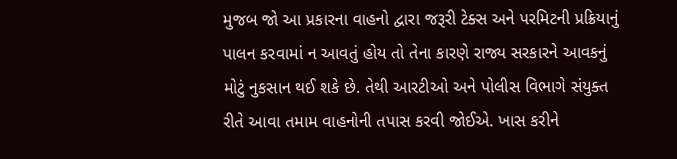મુજબ જો આ પ્રકારના વાહનો દ્વારા જરૂરી ટેક્સ અને પરમિટની પ્રક્રિયાનું પાલન કરવામાં ન આવતું હોય તો તેના કારણે રાજ્ય સરકારને આવકનું મોટું નુકસાન થઈ શકે છે. તેથી આરટીઓ અને પોલીસ વિભાગે સંયુક્ત રીતે આવા તમામ વાહનોની તપાસ કરવી જોઈએ. ખાસ કરીને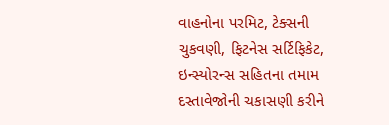વાહનોના પરમિટ, ટેક્સની ચુકવણી, ફિટનેસ સર્ટિફિકેટ, ઇન્સ્યોરન્સ સહિતના તમામ દસ્તાવેજોની ચકાસણી કરીને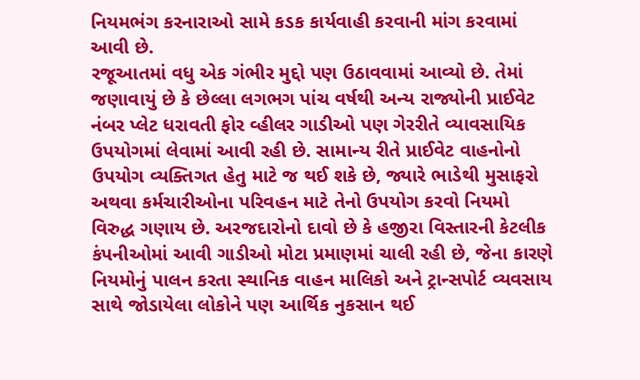નિયમભંગ કરનારાઓ સામે કડક કાર્યવાહી કરવાની માંગ કરવામાં આવી છે.
રજૂઆતમાં વધુ એક ગંભીર મુદ્દો પણ ઉઠાવવામાં આવ્યો છે. તેમાં જણાવાયું છે કે છેલ્લા લગભગ પાંચ વર્ષથી અન્ય રાજ્યોની પ્રાઈવેટ નંબર પ્લેટ ધરાવતી ફોર વ્હીલર ગાડીઓ પણ ગેરરીતે વ્યાવસાયિક ઉપયોગમાં લેવામાં આવી રહી છે. સામાન્ય રીતે પ્રાઈવેટ વાહનોનો ઉપયોગ વ્યક્તિગત હેતુ માટે જ થઈ શકે છે, જ્યારે ભાડેથી મુસાફરો અથવા કર્મચારીઓના પરિવહન માટે તેનો ઉપયોગ કરવો નિયમો વિરુદ્ધ ગણાય છે. અરજદારોનો દાવો છે કે હજીરા વિસ્તારની કેટલીક કંપનીઓમાં આવી ગાડીઓ મોટા પ્રમાણમાં ચાલી રહી છે, જેના કારણે નિયમોનું પાલન કરતા સ્થાનિક વાહન માલિકો અને ટ્રાન્સપોર્ટ વ્યવસાય સાથે જોડાયેલા લોકોને પણ આર્થિક નુકસાન થઈ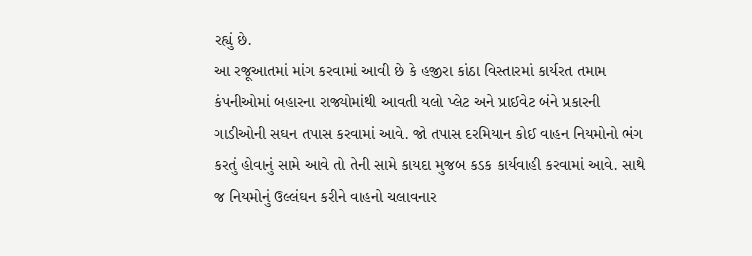રહ્યું છે.
આ રજૂઆતમાં માંગ કરવામાં આવી છે કે હજીરા કાંઠા વિસ્તારમાં કાર્યરત તમામ કંપનીઓમાં બહારના રાજ્યોમાંથી આવતી યલો પ્લેટ અને પ્રાઈવેટ બંને પ્રકારની ગાડીઓની સઘન તપાસ કરવામાં આવે. જો તપાસ દરમિયાન કોઈ વાહન નિયમોનો ભંગ કરતું હોવાનું સામે આવે તો તેની સામે કાયદા મુજબ કડક કાર્યવાહી કરવામાં આવે. સાથે જ નિયમોનું ઉલ્લંઘન કરીને વાહનો ચલાવનાર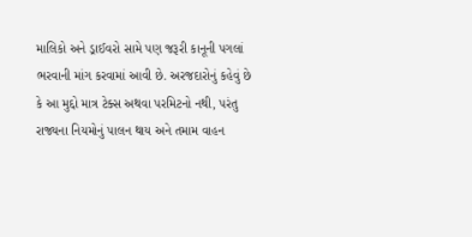માલિકો અને ડ્રાઈવરો સામે પણ જરૂરી કાનૂની પગલાં ભરવાની માંગ કરવામાં આવી છે. અરજદારોનું કહેવું છે કે આ મુદ્દો માત્ર ટેક્સ અથવા પરમિટનો નથી, પરંતુ રાજ્યના નિયમોનું પાલન થાય અને તમામ વાહન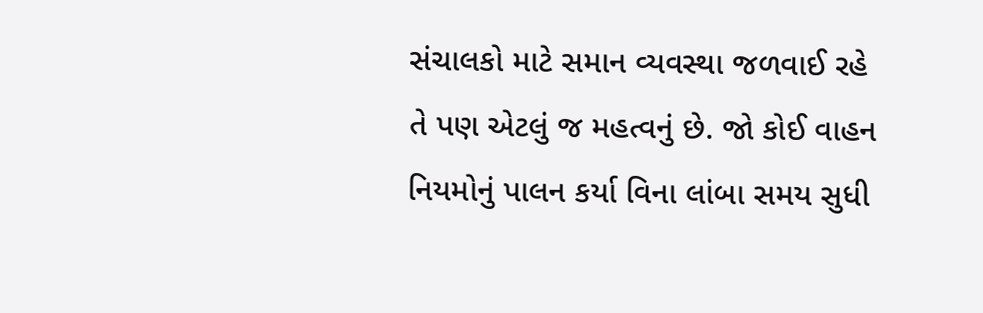સંચાલકો માટે સમાન વ્યવસ્થા જળવાઈ રહે તે પણ એટલું જ મહત્વનું છે. જો કોઈ વાહન નિયમોનું પાલન કર્યા વિના લાંબા સમય સુધી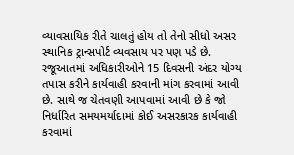વ્યાવસાયિક રીતે ચાલતું હોય તો તેનો સીધો અસર સ્થાનિક ટ્રાન્સપોર્ટ વ્યવસાય પર પણ પડે છે.
રજૂઆતમાં અધિકારીઓને 15 દિવસની અંદર યોગ્ય તપાસ કરીને કાર્યવાહી કરવાની માંગ કરવામાં આવી છે. સાથે જ ચેતવણી આપવામાં આવી છે કે જો નિર્ધારિત સમયમર્યાદામાં કોઈ અસરકારક કાર્યવાહી કરવામાં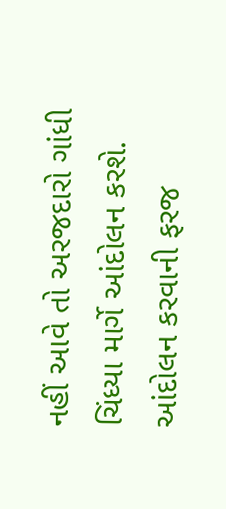નહીં આવે તો અરજદારો ગાંધી ચિંધ્યા માર્ગે આંદોલન કરશે. આંદોલન કરવાની ફરજ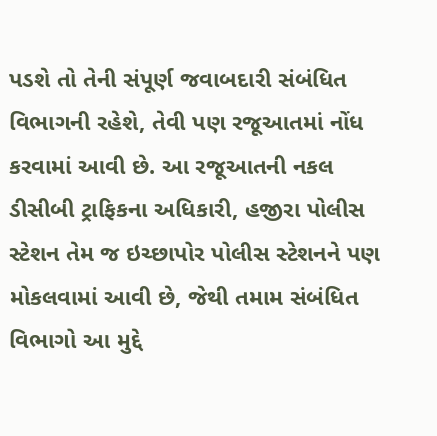પડશે તો તેની સંપૂર્ણ જવાબદારી સંબંધિત વિભાગની રહેશે, તેવી પણ રજૂઆતમાં નોંધ કરવામાં આવી છે. આ રજૂઆતની નકલ ડીસીબી ટ્રાફિકના અધિકારી, હજીરા પોલીસ સ્ટેશન તેમ જ ઇચ્છાપોર પોલીસ સ્ટેશનને પણ મોકલવામાં આવી છે, જેથી તમામ સંબંધિત વિભાગો આ મુદ્દે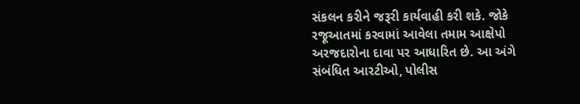સંકલન કરીને જરૂરી કાર્યવાહી કરી શકે. જોકે રજૂઆતમાં કરવામાં આવેલા તમામ આક્ષેપો અરજદારોના દાવા પર આધારિત છે. આ અંગે સંબંધિત આરટીઓ, પોલીસ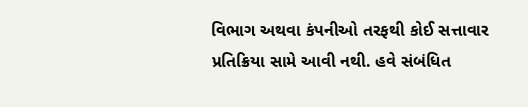વિભાગ અથવા કંપનીઓ તરફથી કોઈ સત્તાવાર પ્રતિક્રિયા સામે આવી નથી. હવે સંબંધિત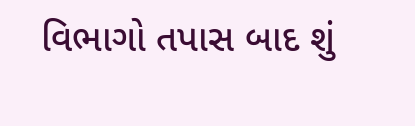વિભાગો તપાસ બાદ શું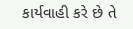કાર્યવાહી કરે છે તે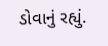ડોવાનું રહ્યું.